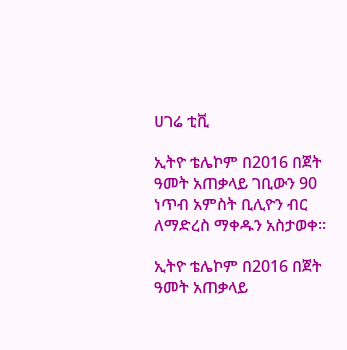ሀገሬ ቲቪ

ኢትዮ ቴሌኮም በ2016 በጀት ዓመት አጠቃላይ ገቢውን 90 ነጥብ አምስት ቢሊዮን ብር ለማድረስ ማቀዱን አስታወቀ፡፡

ኢትዮ ቴሌኮም በ2016 በጀት ዓመት አጠቃላይ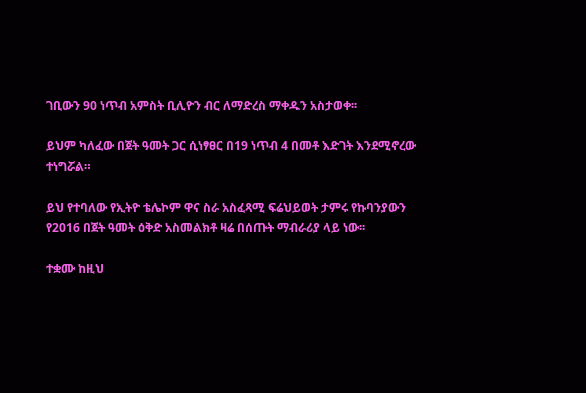ገቢውን 90 ነጥብ አምስት ቢሊዮን ብር ለማድረስ ማቀዱን አስታወቀ፡፡

ይህም ካለፈው በጀት ዓመት ጋር ሲነፃፀር በ19 ነጥብ 4 በመቶ እድገት እንደሚኖረው ተነግሯል።

ይህ የተባለው የኢትዮ ቴሌኮም ዋና ስራ አስፈጻሚ ፍሬህይወት ታምሩ የኩባንያውን የ2016 በጀት ዓመት ዕቅድ አስመልክቶ ዛሬ በሰጡት ማብራሪያ ላይ ነው፡፡

ተቋሙ ከዚህ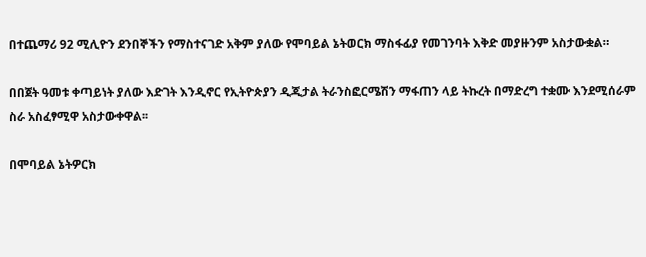በተጨማሪ 92 ሚሊዮን ደንበኞችን የማስተናገድ አቅም ያለው የሞባይል ኔትወርክ ማስፋፊያ የመገንባት እቅድ መያዙንም አስታውቋል።

በበጀት ዓመቱ ቀጣይነት ያለው እድገት እንዲኖር የኢትዮጵያን ዲጂታል ትራንስፎርሜሽን ማፋጠን ላይ ትኩረት በማድረግ ተቋሙ እንደሚሰራም ስራ አስፈፃሚዋ አስታውቀዋል፡፡

በሞባይል ኔትዎርክ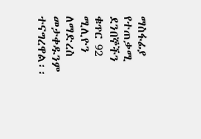ማስፋፊያ የተጠቃሚ ደንበኞችን ቁጥር 92 ሚሊዮን ለማድረስ መታቀዱንም ተናግረዋል፡፡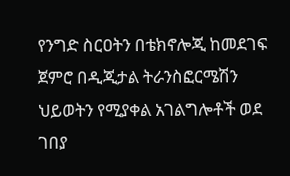የንግድ ስርዐትን በቴክኖሎጂ ከመደገፍ ጀምሮ በዲጂታል ትራንስፎርሜሽን ህይወትን የሚያቀል አገልግሎቶች ወደ ገበያ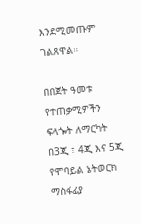እንደሚመጡም ገልጸዋል።

በበጀት ዓመቱ የተጠቃሚዎችን ፍላጐት ለማርካት በ3ጂ ፣ 4ጂ እና 5ጂ የሞባይል ኔትወርክ ማስፋፊያ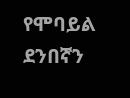የሞባይል ደንበኛን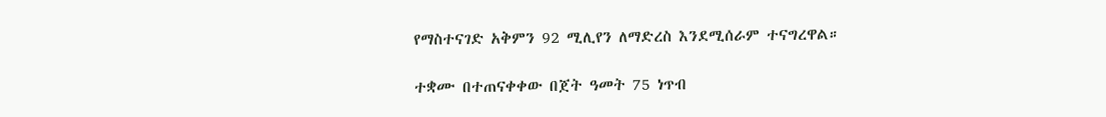የማስተናገድ አቅምን 92 ሚሊየን ለማድረስ እንደሚሰራም ተናግረዋል።

ተቋሙ በተጠናቀቀው በጀት ዓመት 75 ነጥብ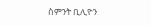ስምንት ቢሊዮን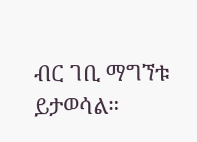ብር ገቢ ማግኘቱ ይታወሳል።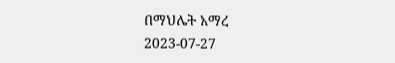በማህሌት አማረ
2023-07-27